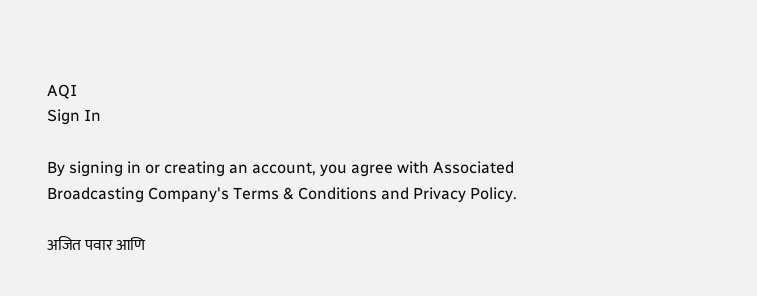AQI
Sign In

By signing in or creating an account, you agree with Associated Broadcasting Company's Terms & Conditions and Privacy Policy.

अजित पवार आणि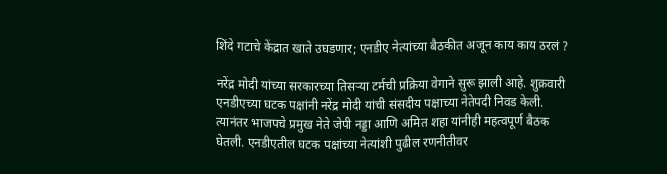शिंदे गटाचे केंद्रात खाते उघडणार; एनडीए नेत्यांच्या बैठकीत अजून काय काय ठरलं ?

नरेंद्र मोदी यांच्या सरकारच्या तिसऱ्या टर्मची प्रक्रिया वेगाने सुरू झाली आहे. शुक्रवारी एनडीएच्या घटक पक्षांनी नरेंद्र मोदी यांची संसदीय पक्षाच्या नेतेपदी निवड केली. त्यानंतर भाजपचे प्रमुख नेते जेपी नड्डा आणि अमित शहा यांनीही महत्वपूर्ण बैठक घेतली. एनडीएतील घटक पक्षांच्या नेत्यांशी पुढील रणनीतीवर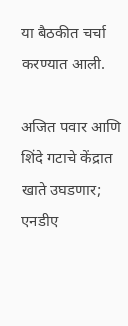या बैठकीत चर्चा करण्यात आली.

अजित पवार आणि शिंदे गटाचे केंद्रात खाते उघडणार;  एनडीए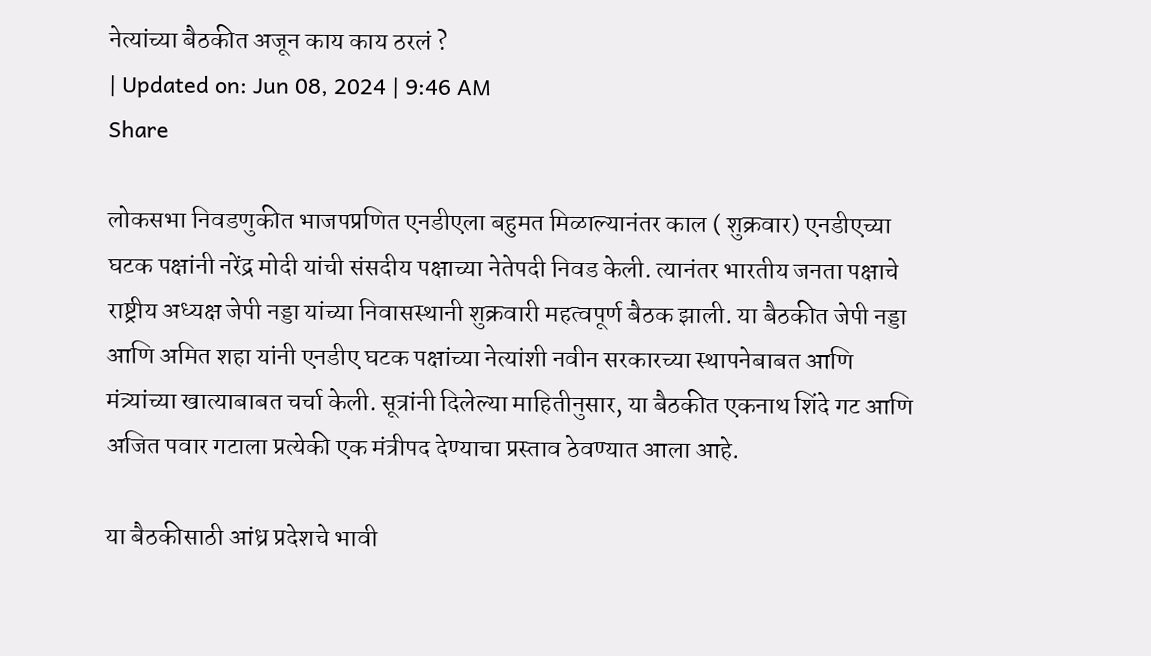नेत्यांच्या बैठकीत अजून काय काय ठरलं ?
| Updated on: Jun 08, 2024 | 9:46 AM
Share

लोकसभा निवडणुकीत भाजपप्रणित एनडीएला बहुमत मिळाल्यानंतर काल ( शुक्रवार) एनडीएच्या घटक पक्षांनी नरेंद्र मोदी यांची संसदीय पक्षाच्या नेतेपदी निवड केली. त्यानंतर भारतीय जनता पक्षाचे राष्ट्रीय अध्यक्ष जेपी नड्डा यांच्या निवासस्थानी शुक्रवारी महत्वपूर्ण बैठक झाली. या बैठकीत जेपी नड्डा आणि अमित शहा यांनी एनडीए घटक पक्षांच्या नेत्यांशी नवीन सरकारच्या स्थापनेबाबत आणि मंत्र्यांच्या खात्याबाबत चर्चा केली. सूत्रांनी दिलेल्या माहितीनुसार, या बैठकीत एकनाथ शिंदे गट आणि अजित पवार गटाला प्रत्येकी एक मंत्रीपद देण्याचा प्रस्ताव ठेवण्यात आला आहे.

या बैठकीसाठी आंध्र प्रदेशचे भावी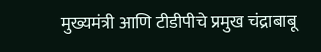मुख्यमंत्री आणि टीडीपीचे प्रमुख चंद्राबाबू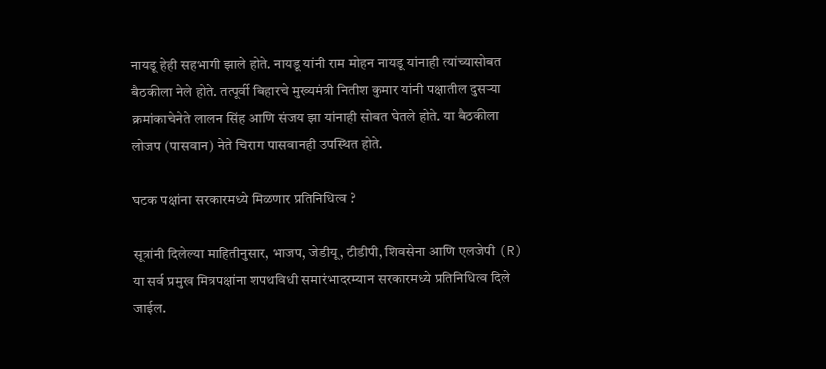नायडू हेही सहभागी झाले होते. नायडू यांनी राम मोहन नायडू यांनाही त्यांच्यासोबत बैठकीला नेले होते. तत्पूर्वी बिहारचे मुख्यमंत्री नितीश कुमार यांनी पक्षातील दुसऱ्या क्रमांकाचेनेते लालन सिंह आणि संजय झा यांनाही सोबत घेतले होते. या बैठकीला लोजप (पासवान) नेते चिराग पासवानही उपस्थित होते.

घटक पक्षांना सरकारमध्ये मिळणार प्रतिनिधित्व ?

सूत्रांनी दिलेल्या माहितीनुसार, भाजप, जेडीयू, टीडीपी, शिवसेना आणि एलजेपी (R) या सर्व प्रमुख मित्रपक्षांना शपथविधी समारंभादरम्यान सरकारमध्ये प्रतिनिधित्व दिले जाईल.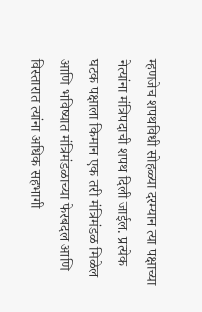म्हणजेच शपथविधी सोहळ्या दरम्यान त्या पक्षाच्या नेत्यांना मंत्रिपदाची शपथ दिली जाईल. प्रत्येक घटक पक्षाला किमान एक तरी मंत्रिमंडळ मिळेल आणि भविष्यात मंत्रिमंडळाच्या फेरबदल आणि विस्तारात त्यांना अधिक सहभागी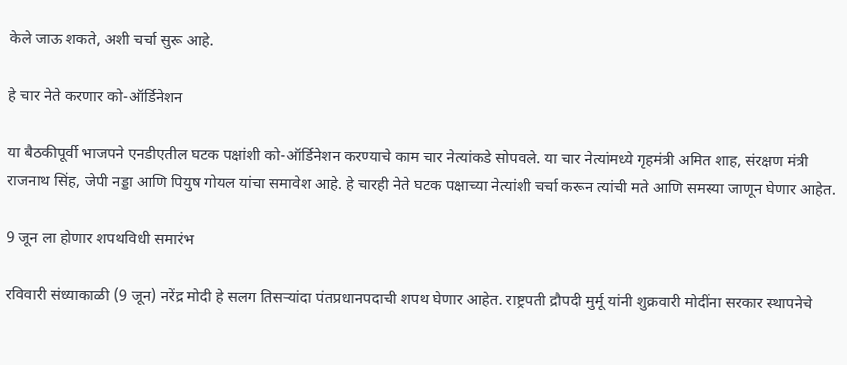केले जाऊ शकते, अशी चर्चा सुरू आहे.

हे चार नेते करणार को-ऑर्डिनेशन

या बैठकीपूर्वी भाजपने एनडीएतील घटक पक्षांशी को-ऑर्डिनेशन करण्याचे काम चार नेत्यांकडे सोपवले. या चार नेत्यांमध्ये गृहमंत्री अमित शाह, संरक्षण मंत्री राजनाथ सिंह, जेपी नड्डा आणि पियुष गोयल यांचा समावेश आहे. हे चारही नेते घटक पक्षाच्या नेत्यांशी चर्चा करून त्यांची मते आणि समस्या जाणून घेणार आहेत.

9 जून ला होणार शपथविधी समारंभ

रविवारी संध्याकाळी (9 जून) नरेंद्र मोदी हे सलग तिसऱ्यांदा पंतप्रधानपदाची शपथ घेणार आहेत. राष्ट्रपती द्रौपदी मुर्मू यांनी शुक्रवारी मोदींना सरकार स्थापनेचे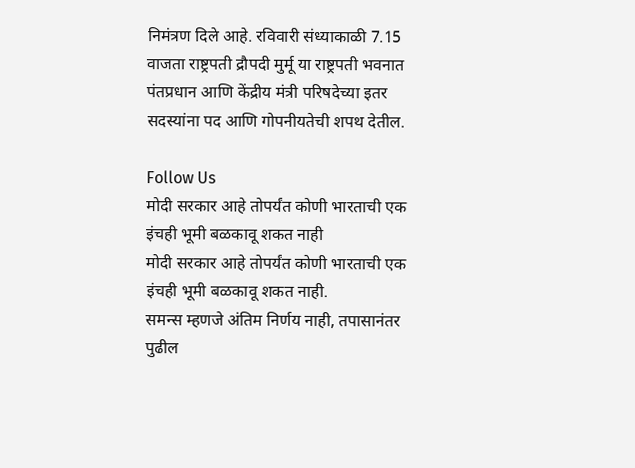निमंत्रण दिले आहे. रविवारी संध्याकाळी 7.15 वाजता राष्ट्रपती द्रौपदी मुर्मू या राष्ट्रपती भवनात पंतप्रधान आणि केंद्रीय मंत्री परिषदेच्या इतर सदस्यांना पद आणि गोपनीयतेची शपथ देतील.

Follow Us
मोदी सरकार आहे तोपर्यंत कोणी भारताची एक इंचही भूमी बळकावू शकत नाही
मोदी सरकार आहे तोपर्यंत कोणी भारताची एक इंचही भूमी बळकावू शकत नाही.
समन्स म्हणजे अंतिम निर्णय नाही, तपासानंतर पुढील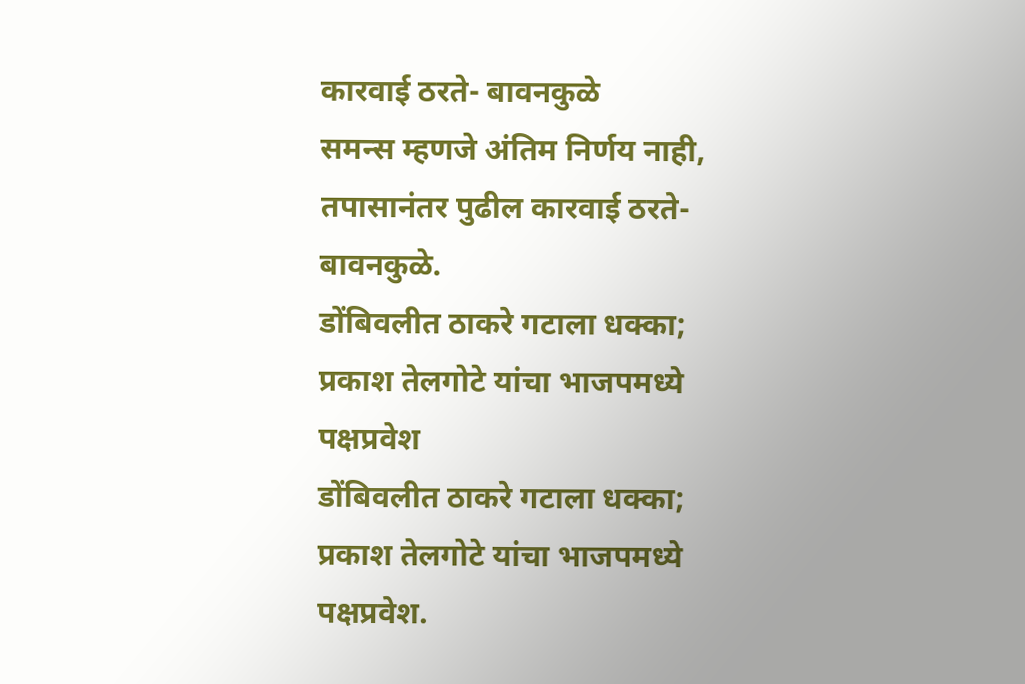कारवाई ठरते- बावनकुळे
समन्स म्हणजे अंतिम निर्णय नाही, तपासानंतर पुढील कारवाई ठरते- बावनकुळे.
डोंबिवलीत ठाकरे गटाला धक्का; प्रकाश तेलगोटे यांचा भाजपमध्ये पक्षप्रवेश
डोंबिवलीत ठाकरे गटाला धक्का; प्रकाश तेलगोटे यांचा भाजपमध्ये पक्षप्रवेश.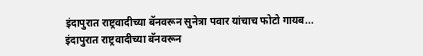इंदापुरात राष्ट्रवादीच्या बॅनवरून सुनेत्रा पवार यांचाच फोटो गायब...
इंदापुरात राष्ट्रवादीच्या बॅनवरून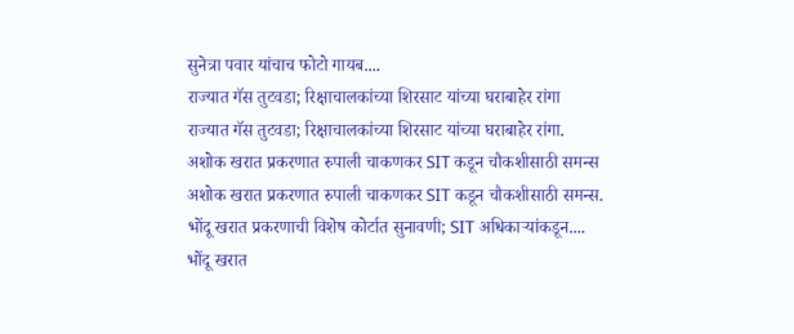सुनेत्रा पवार यांचाच फोटो गायब....
राज्यात गॅस तुटवडा; रिक्षाचालकांच्या शिरसाट यांच्या घराबाहेर रांगा
राज्यात गॅस तुटवडा; रिक्षाचालकांच्या शिरसाट यांच्या घराबाहेर रांगा.
अशोक खरात प्रकरणात रुपाली चाकणकर SIT कडून चौकशीसाठी समन्स
अशोक खरात प्रकरणात रुपाली चाकणकर SIT कडून चौकशीसाठी समन्स.
भोंदू खरात प्रकरणाची विशेष कोर्टात सुनावणी; SIT अधिकाऱ्यांकडून....
भोंदू खरात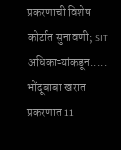प्रकरणाची विशेष कोर्टात सुनावणी; SIT अधिकाऱ्यांकडून.....
भोंदूबाबा खरात प्रकरणात 11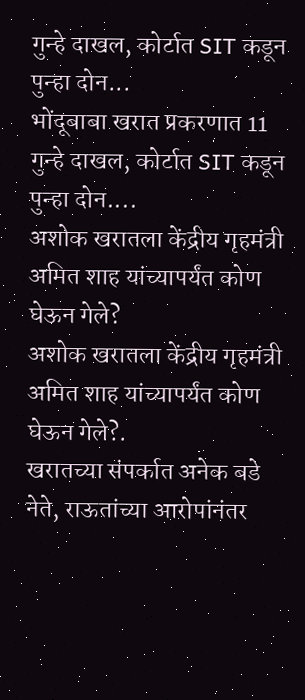गुन्हे दाखल, कोर्टात SIT कडून पुन्हा दोन...
भोंदूबाबा खरात प्रकरणात 11 गुन्हे दाखल, कोर्टात SIT कडून पुन्हा दोन....
अशोक खरातला केंद्रीय गृहमंत्री अमित शाह यांच्यापर्यंत कोण घेऊन गेले?
अशोक खरातला केंद्रीय गृहमंत्री अमित शाह यांच्यापर्यंत कोण घेऊन गेले?.
खरातच्या संपर्कात अनेक बडे नेते, राऊतांच्या आरोपांनंतर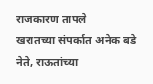राजकारण तापले
खरातच्या संपर्कात अनेक बडे नेते, राऊतांच्या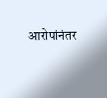आरोपांनंतर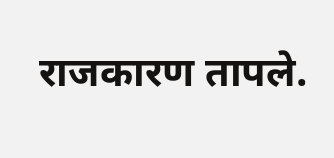राजकारण तापले.